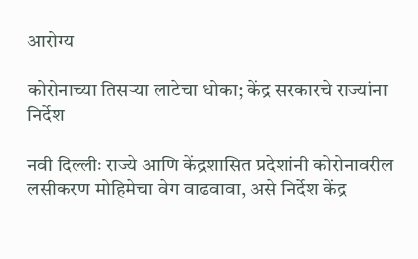आरोग्य

कोरोनाच्या तिसऱ्या लाटेचा धोका; केंद्र सरकारचे राज्यांना निर्देश

नवी दिल्लीः राज्ये आणि केंद्रशासित प्रदेशांनी कोरोनावरील लसीकरण मोहिमेचा वेग वाढवावा, असे निर्देश केंद्र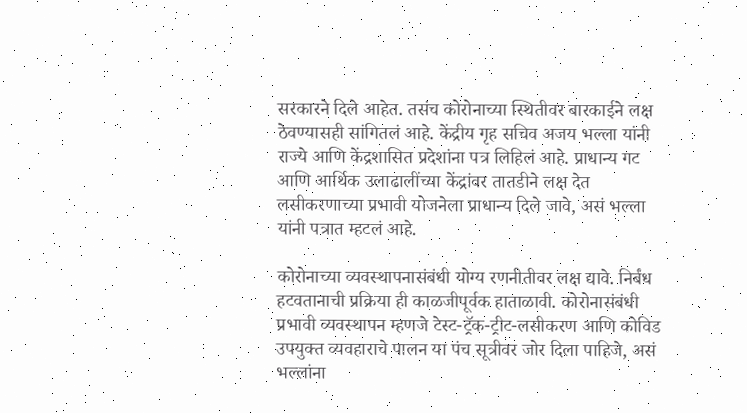सरकारने दिले आहेत. तसंच कोरोनाच्या स्थितीवर बारकाईने लक्ष ठेवण्यासही सांगितलं आहे. केंद्रीय गृह सचिव अजय भल्ला यांनी राज्ये आणि केंद्रशासित प्रदेशांना पत्र लिहिलं आहे. प्राधान्य गट आणि आर्थिक उलाढालींच्या केंद्रांवर तातडीने लक्ष देत लसीकरणाच्या प्रभावी योजनेला प्राधान्य दिले जावे, असं भल्ला यांनी पत्रात म्हटलं आहे.

कोरोनाच्या व्यवस्थापनासंबंधी योग्य रणनीतीवर लक्ष द्यावे. निर्बंध हटवतानाची प्रक्रिया ही काळजीपूर्वक हाताळावी. कोरोनासंबंधी प्रभावी व्यवस्थापन म्हणजे टेस्ट-ट्रॅक-ट्रीट-लसीकरण आणि कोविड उपयुक्त व्यवहाराचे पालन या पंच सूत्रीवर जोर दिला पाहिजे, असं भल्लांना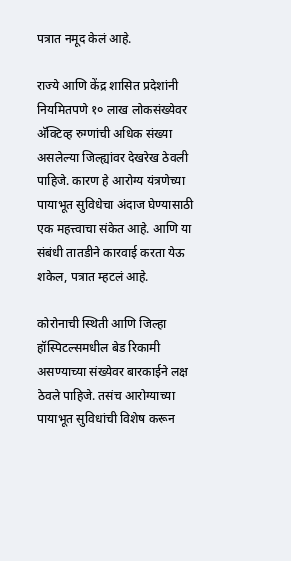पत्रात नमूद केलं आहे.

राज्ये आणि केंद्र शासित प्रदेशांनी नियमितपणे १० लाख लोकसंख्येवर अ‍ॅक्टिव्ह रुग्णांची अधिक संख्या असलेल्या जिल्ह्यांवर देखरेख ठेवली पाहिजे. कारण हे आरोग्य यंत्रणेच्या पायाभूत सुविधेचा अंदाज घेण्यासाठी एक महत्त्वाचा संकेत आहे. आणि या संबंधी तातडीने कारवाई करता येऊ शकेल, पत्रात म्हटलं आहे.

कोरोनाची स्थिती आणि जिल्हा हॉस्पिटल्समधील बेड रिकामी असण्याच्या संख्येवर बारकाईने लक्ष ठेवले पाहिजे. तसंच आरोग्याच्या पायाभूत सुविधांची विशेष करून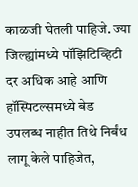काळजी घेतली पाहिजे. ज्या जिल्ह्यांमध्ये पॉझिटिव्हिटी दर अधिक आहे आणि हॉस्पिटल्समध्ये बेड उपलब्ध नाहीत तिथे निर्बंध लागू केले पाहिजेत,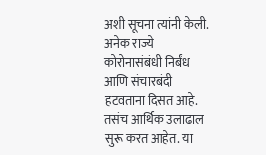अशी सूचना त्यांनी केली. अनेक राज्ये कोरोनासंबंधी निर्बंध आणि संचारबंदी हटवताना दिसत आहे. तसंच आर्थिक उलाढाल सुरू करत आहेत. या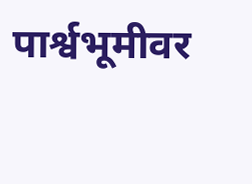पार्श्वभूमीवर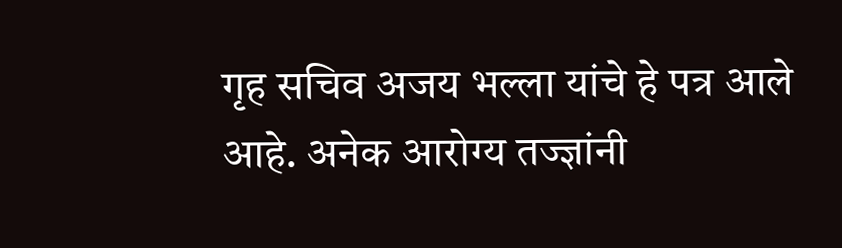गृह सचिव अजय भल्ला यांचे हे पत्र आले आहे. अनेक आरोग्य तज्ज्ञांनी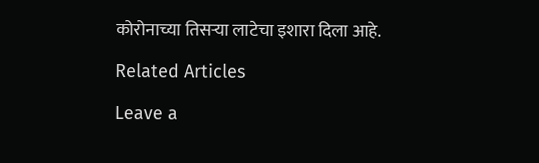कोरोनाच्या तिसऱ्या लाटेचा इशारा दिला आहे.

Related Articles

Leave a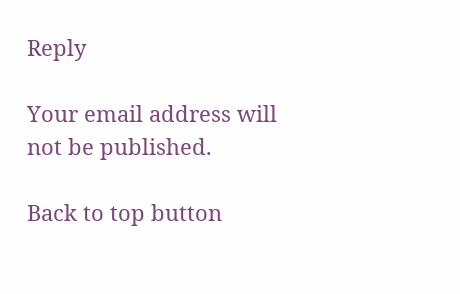Reply

Your email address will not be published.

Back to top button